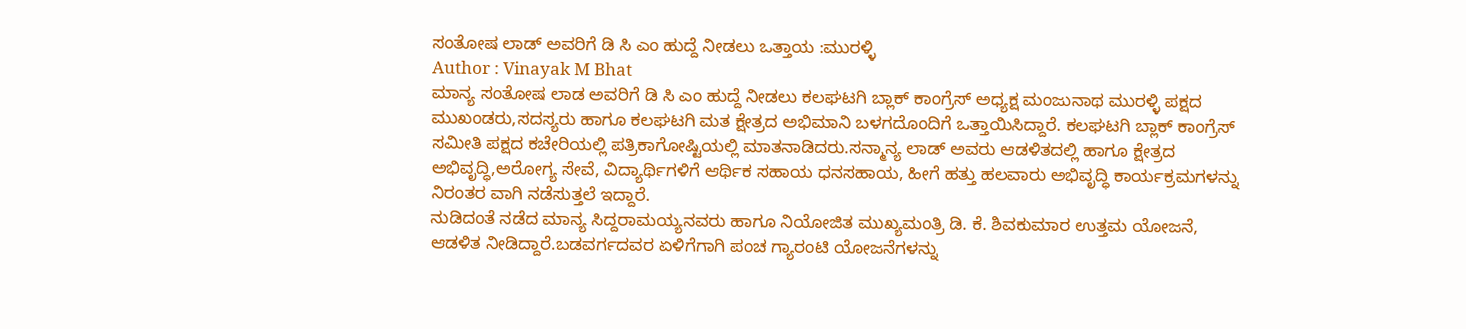ಸಂತೋಷ ಲಾಡ್ ಅವರಿಗೆ ಡಿ ಸಿ ಎಂ ಹುದ್ದೆ ನೀಡಲು ಒತ್ತಾಯ :ಮುರಳ್ಳಿ
Author : Vinayak M Bhat
ಮಾನ್ಯ ಸಂತೋಷ ಲಾಡ ಅವರಿಗೆ ಡಿ ಸಿ ಎಂ ಹುದ್ದೆ ನೀಡಲು ಕಲಘಟಗಿ ಬ್ಲಾಕ್ ಕಾಂಗ್ರೆಸ್ ಅಧ್ಯಕ್ಷ ಮಂಜುನಾಥ ಮುರಳ್ಳಿ ಪಕ್ಷದ ಮುಖಂಡರು,ಸದಸ್ಯರು ಹಾಗೂ ಕಲಘಟಗಿ ಮತ ಕ್ಷೇತ್ರದ ಅಭಿಮಾನಿ ಬಳಗದೊಂದಿಗೆ ಒತ್ತಾಯಿಸಿದ್ದಾರೆ. ಕಲಘಟಗಿ ಬ್ಲಾಕ್ ಕಾಂಗ್ರೆಸ್ ಸಮೀತಿ ಪಕ್ಷದ ಕಚೇರಿಯಲ್ಲಿ ಪತ್ರಿಕಾಗೋಷ್ಟಿಯಲ್ಲಿ ಮಾತನಾಡಿದರು.ಸನ್ಮಾನ್ಯ ಲಾಡ್ ಅವರು ಆಡಳಿತದಲ್ಲಿ ಹಾಗೂ ಕ್ಷೇತ್ರದ ಅಭಿವೃದ್ಧಿ,ಅರೋಗ್ಯ ಸೇವೆ, ವಿದ್ಯಾರ್ಥಿಗಳಿಗೆ ಆರ್ಥಿಕ ಸಹಾಯ ಧನಸಹಾಯ, ಹೀಗೆ ಹತ್ತು ಹಲವಾರು ಅಭಿವೃದ್ಧಿ ಕಾರ್ಯಕ್ರಮಗಳನ್ನು ನಿರಂತರ ವಾಗಿ ನಡೆಸುತ್ತಲೆ ಇದ್ದಾರೆ.
ನುಡಿದಂತೆ ನಡೆದ ಮಾನ್ಯ ಸಿದ್ದರಾಮಯ್ಯನವರು ಹಾಗೂ ನಿಯೋಜಿತ ಮುಖ್ಯಮಂತ್ರಿ ಡಿ. ಕೆ. ಶಿವಕುಮಾರ ಉತ್ತಮ ಯೋಜನೆ, ಆಡಳಿತ ನೀಡಿದ್ದಾರೆ.ಬಡವರ್ಗದವರ ಏಳಿಗೆಗಾಗಿ ಪಂಚ ಗ್ಯಾರಂಟಿ ಯೋಜನೆಗಳನ್ನು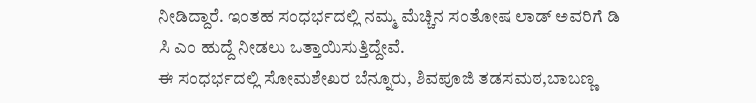ನೀಡಿದ್ದಾರೆ. ಇಂತಹ ಸಂಧರ್ಭದಲ್ಲಿ ನಮ್ಮ ಮೆಚ್ಚಿನ ಸಂತೋಷ ಲಾಡ್ ಅವರಿಗೆ ಡಿ ಸಿ ಎಂ ಹುದ್ದೆ ನೀಡಲು ಒತ್ತಾಯಿಸುತ್ತಿದ್ದೇವೆ.
ಈ ಸಂಧರ್ಭದಲ್ಲಿ ಸೋಮಶೇಖರ ಬೆನ್ನೂರು, ಶಿವಪೂಜಿ ತಡಸಮಠ,ಬಾಬಣ್ಣ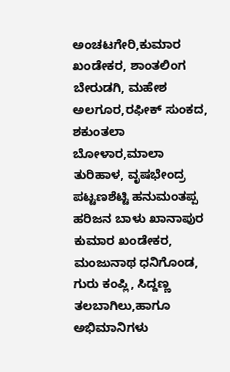ಅಂಚಟಗೇರಿ,ಕುಮಾರ ಖಂಡೇಕರ, ಶಾಂತಲಿಂಗ ಬೇರುಡಗಿ, ಮಹೇಶ ಅಲಗೂರ,ರಫೀಕ್ ಸುಂಕದ, ಶಕುಂತಲಾ ಬೋಳಾರ,ಮಾಲಾ ತುರಿಹಾಳ, ವೃಷಭೇಂದ್ರ ಪಟ್ಟಣಶೆಟ್ಟಿ ಹನುಮಂತಪ್ಪ ಹರಿಜನ ಬಾಳು ಖಾನಾಪುರ ಕುಮಾರ ಖಂಡೇಕರ, ಮಂಜುನಾಥ ಧನಿಗೊಂಡ, ಗುರು ಕಂಪ್ಲಿ, ಸಿದ್ದಣ್ಣ ತಲಬಾಗಿಲು,ಹಾಗೂ ಅಭಿಮಾನಿಗಳು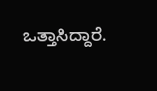ಒತ್ತಾಸಿದ್ದಾರೆ.